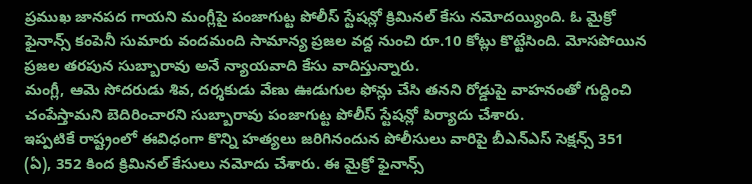ప్రముఖ జానపద గాయని మంగ్లీపై పంజాగుట్ట పోలీస్ స్టేషన్లో క్రిమినల్ కేసు నమోదయ్యింది. ఓ మైక్రో ఫైనాన్స్ కంపెనీ సుమారు వందమంది సామాన్య ప్రజల వద్ద నుంచి రూ.10 కోట్లు కొట్టేసింది. మోసపోయిన ప్రజల తరపున సుబ్బారావు అనే న్యాయవాది కేసు వాదిస్తున్నారు.
మంగ్లీ, ఆమె సోదరుడు శివ, దర్శకుడు వేణు ఊడుగుల ఫోన్లు చేసి తనని రోడ్డుపై వాహనంతో గుద్దించి చంపేస్తామని బెదిరించారని సుబ్బారావు పంజాగుట్ట పోలీస్ స్టేషన్లో పిర్యాదు చేశారు.
ఇప్పటికే రాష్ట్రంలో ఈవిధంగా కొన్ని హత్యలు జరిగినందున పోలీసులు వారిపై బీఎన్ఎస్ సెక్షన్స్ 351 (ఏ), 352 కింద క్రిమినల్ కేసులు నమోదు చేశారు. ఈ మైక్రో ఫైనాన్స్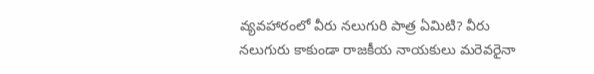వ్యవహారంలో వీరు నలుగురి పాత్ర ఏమిటి? వీరు నలుగురు కాకుండా రాజకీయ నాయకులు మరెవరైనా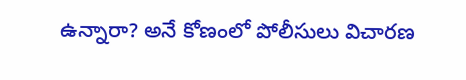ఉన్నారా? అనే కోణంలో పోలీసులు విచారణ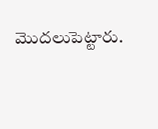మొదలుపెట్టారు.